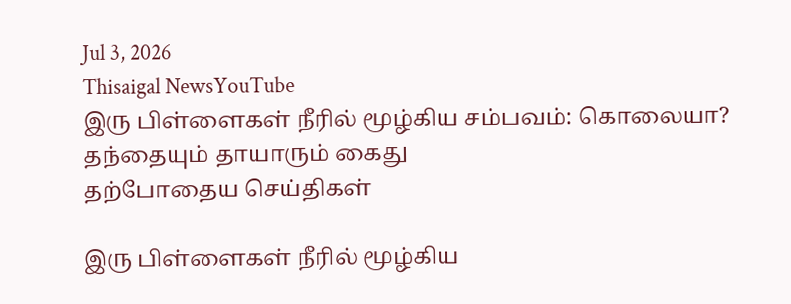Jul 3, 2026
Thisaigal NewsYouTube
இரு பிள்ளைகள் நீரில் மூழ்கிய சம்பவம்: கொலையா? தந்தையும் தாயாரும் கைது
தற்போதைய செய்திகள்

இரு பிள்ளைகள் நீரில் மூழ்கிய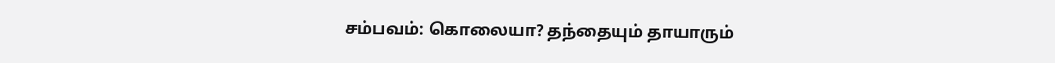சம்பவம்: கொலையா? தந்தையும் தாயாரும்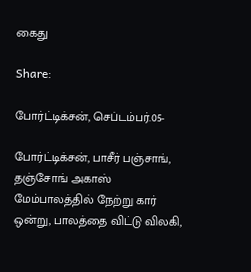கைது

Share:

போர்ட்டிக்சன், செப்டம்பர்.05-

போர்ட்டிக்சன், பாசீர் பஞ்சாங், தஞ்சோங் அகாஸ் மேம்பாலத்தில் நேற்று கார் ஒன்று, பாலத்தை விட்டு விலகி,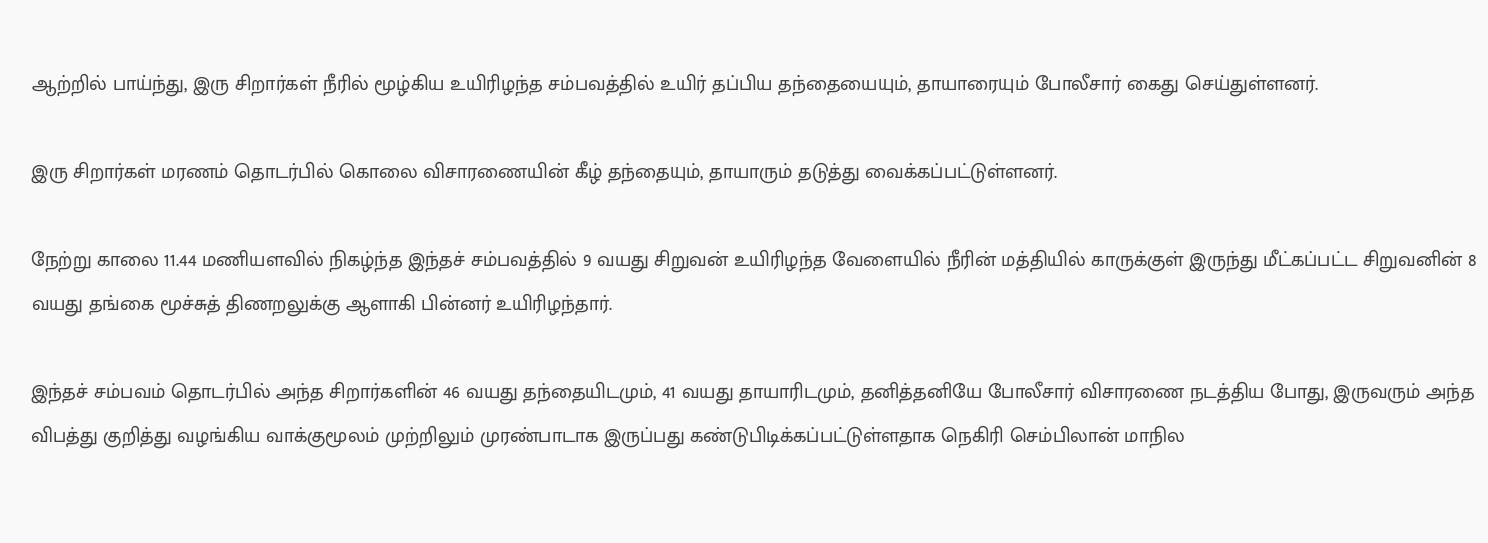ஆற்றில் பாய்ந்து, இரு சிறார்கள் நீரில் மூழ்கிய உயிரிழந்த சம்பவத்தில் உயிர் தப்பிய தந்தையையும், தாயாரையும் போலீசார் கைது செய்துள்ளனர்.

இரு சிறார்கள் மரணம் தொடர்பில் கொலை விசாரணையின் கீழ் தந்தையும், தாயாரும் தடுத்து வைக்கப்பட்டுள்ளனர்.

நேற்று காலை 11.44 மணியளவில் நிகழ்ந்த இந்தச் சம்பவத்தில் 9 வயது சிறுவன் உயிரிழந்த வேளையில் நீரின் மத்தியில் காருக்குள் இருந்து மீட்கப்பட்ட சிறுவனின் 8 வயது தங்கை மூச்சுத் திணறலுக்கு ஆளாகி பின்னர் உயிரிழந்தார்.

இந்தச் சம்பவம் தொடர்பில் அந்த சிறார்களின் 46 வயது தந்தையிடமும், 41 வயது தாயாரிடமும், தனித்தனியே போலீசார் விசாரணை நடத்திய போது, இருவரும் அந்த விபத்து குறித்து வழங்கிய வாக்குமூலம் முற்றிலும் முரண்பாடாக இருப்பது கண்டுபிடிக்கப்பட்டுள்ளதாக நெகிரி செம்பிலான் மாநில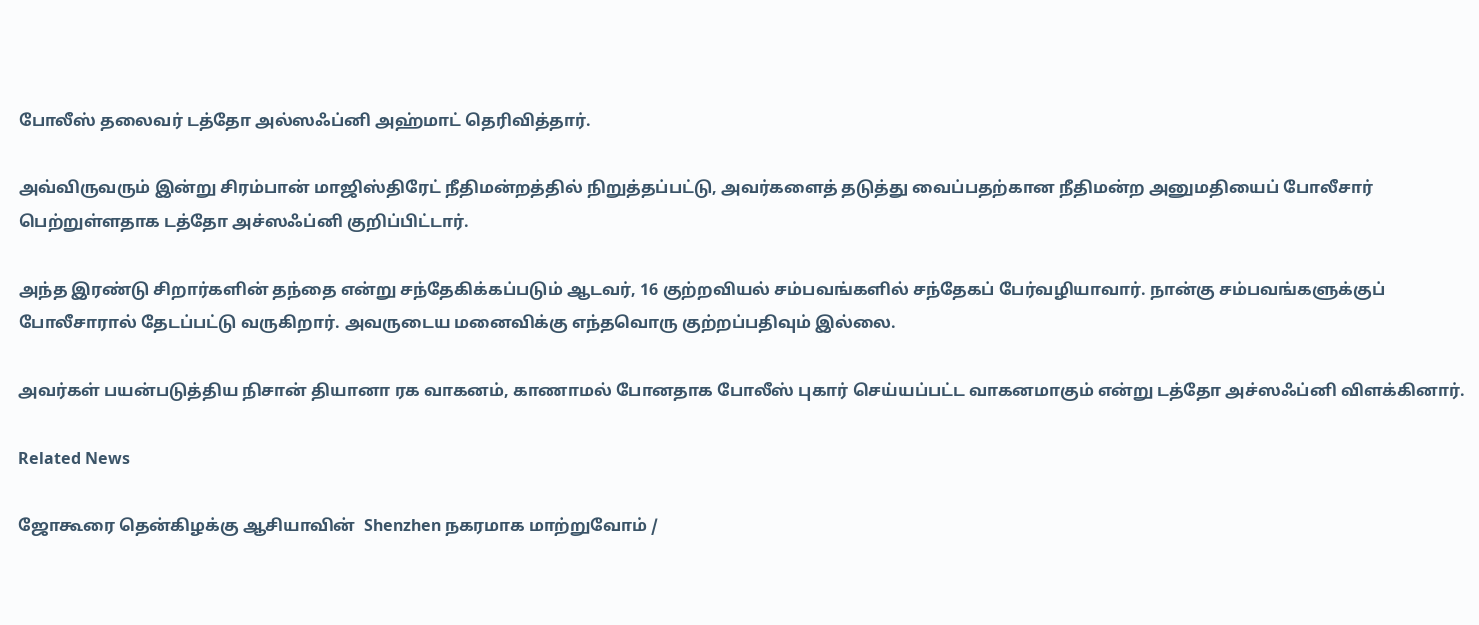போலீஸ் தலைவர் டத்தோ அல்ஸஃப்னி அஹ்மாட் தெரிவித்தார்.

அவ்விருவரும் இன்று சிரம்பான் மாஜிஸ்திரேட் நீதிமன்றத்தில் நிறுத்தப்பட்டு, அவர்களைத் தடுத்து வைப்பதற்கான நீதிமன்ற அனுமதியைப் போலீசார் பெற்றுள்ளதாக டத்தோ அச்ஸஃப்னி குறிப்பிட்டார்.

அந்த இரண்டு சிறார்களின் தந்தை என்று சந்தேகிக்கப்படும் ஆடவர், 16 குற்றவியல் சம்பவங்களில் சந்தேகப் பேர்வழியாவார். நான்கு சம்பவங்களுக்குப் போலீசாரால் தேடப்பட்டு வருகிறார். அவருடைய மனைவிக்கு எந்தவொரு குற்றப்பதிவும் இல்லை.

அவர்கள் பயன்படுத்திய நிசான் தியானா ரக வாகனம், காணாமல் போனதாக போலீஸ் புகார் செய்யப்பட்ட வாகனமாகும் என்று டத்தோ அச்ஸஃப்னி விளக்கினார்.

Related News

ஜோகூரை தென்கிழக்கு ஆசியாவின்  Shenzhen நகரமாக மாற்றுவோம் /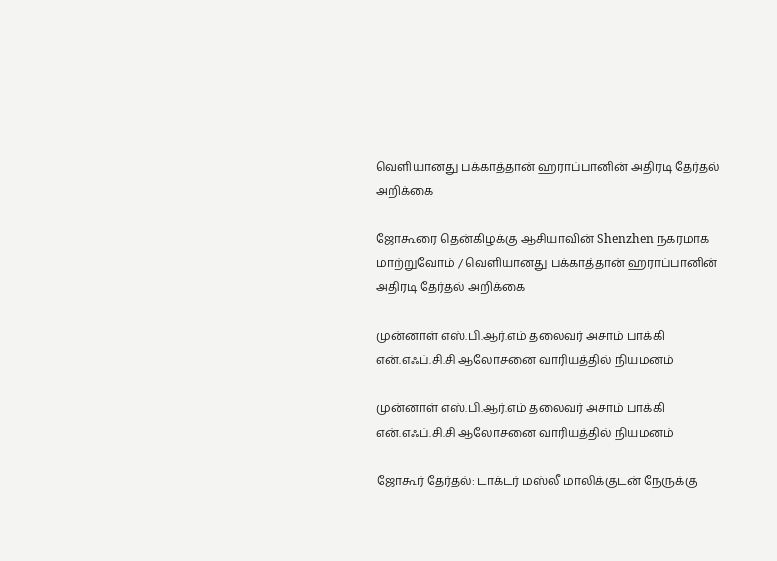வெளியானது பக்காத்தான் ஹராப்பானின் அதிரடி தேர்தல் அறிக்கை

ஜோகூரை தென்கிழக்கு ஆசியாவின் Shenzhen நகரமாக மாற்றுவோம் / வெளியானது பக்காத்தான் ஹராப்பானின் அதிரடி தேர்தல் அறிக்கை

முன்னாள் எஸ்.பி.ஆர்.எம் தலைவர் அசாம் பாக்கி என்.எஃப்.சி.சி ஆலோசனை வாரியத்தில் நியமனம்

முன்னாள் எஸ்.பி.ஆர்.எம் தலைவர் அசாம் பாக்கி என்.எஃப்.சி.சி ஆலோசனை வாரியத்தில் நியமனம்

ஜோகூர் தேர்தல்: டாக்டர் மஸ்லீ மாலிக்குடன் நேருக்கு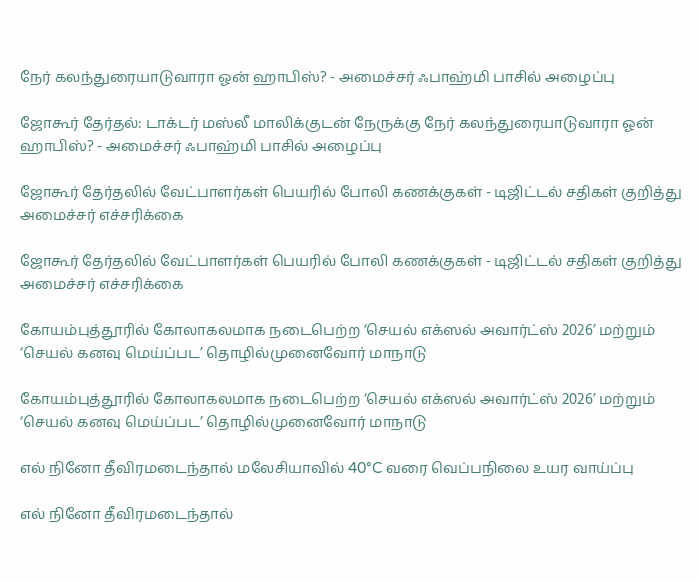நேர் கலந்துரையாடுவாரா ஓன் ஹாபிஸ்? - அமைச்சர் ஃபாஹ்மி பாசில் அழைப்பு

ஜோகூர் தேர்தல்: டாக்டர் மஸ்லீ மாலிக்குடன் நேருக்கு நேர் கலந்துரையாடுவாரா ஓன் ஹாபிஸ்? - அமைச்சர் ஃபாஹ்மி பாசில் அழைப்பு

ஜோகூர் தேர்தலில் வேட்பாளர்கள் பெயரில் போலி கணக்குகள் - டிஜிட்டல் சதிகள் குறித்து அமைச்சர் எச்சரிக்கை

ஜோகூர் தேர்தலில் வேட்பாளர்கள் பெயரில் போலி கணக்குகள் - டிஜிட்டல் சதிகள் குறித்து அமைச்சர் எச்சரிக்கை

கோயம்புத்தூரில் கோலாகலமாக நடைபெற்ற ‘செயல் எக்ஸல் அவார்ட்ஸ் 2026’ மற்றும் ‘செயல் கனவு மெய்ப்பட’ தொழில்முனைவோர் மாநாடு

கோயம்புத்தூரில் கோலாகலமாக நடைபெற்ற ‘செயல் எக்ஸல் அவார்ட்ஸ் 2026’ மற்றும் ‘செயல் கனவு மெய்ப்பட’ தொழில்முனைவோர் மாநாடு

எல் நினோ தீவிரமடைந்தால் மலேசியாவில் 40°C வரை வெப்பநிலை உயர வாய்ப்பு

எல் நினோ தீவிரமடைந்தால்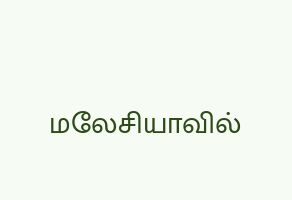மலேசியாவில்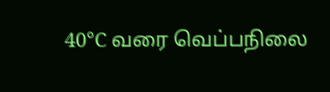40°C வரை வெப்பநிலை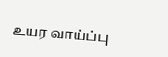உயர வாய்ப்பு